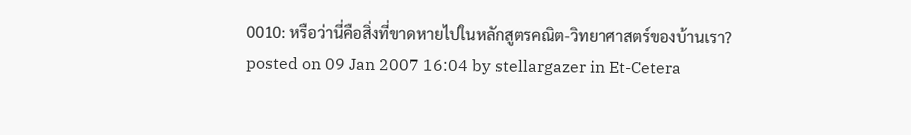0010: หรือว่านี่คือสิ่งที่ขาดหายไปในหลักสูตรคณิต-วิทยาศาสตร์ของบ้านเรา?
posted on 09 Jan 2007 16:04 by stellargazer in Et-Cetera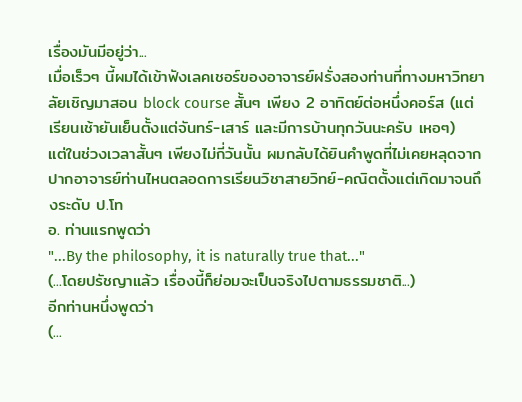เรื่องมันมีอยู่ว่า...
เมื่อเร็วๆ นี้ผมได้เข้าฟังเลคเชอร์ของอาจารย์ฝรั่งสองท่านที่ทางมหาวิทยาลัยเชิญมาสอน block course สั้นๆ เพียง 2 อาทิตย์ต่อหนึ่งคอร์ส (แต่เรียนเช้ายันเย็นตั้งแต่จันทร์-เสาร์ และมีการบ้านทุกวันนะครับ เหอๆ)
แต่ในช่วงเวลาสั้นๆ เพียงไม่กี่วันนั้น ผมกลับได้ยินคำพูดที่ไม่เคยหลุดจากปากอาจารย์ท่านไหนตลอดการเรียนวิชาสายวิทย์-คณิตตั้งแต่เกิดมาจนถึงระดับ ป.โท
อ. ท่านแรกพูดว่า
"...By the philosophy, it is naturally true that..."
(...โดยปรัชญาแล้ว เรื่องนี้ก็ย่อมจะเป็นจริงไปตามธรรมชาติ...)
อีกท่านหนึ่งพูดว่า
(...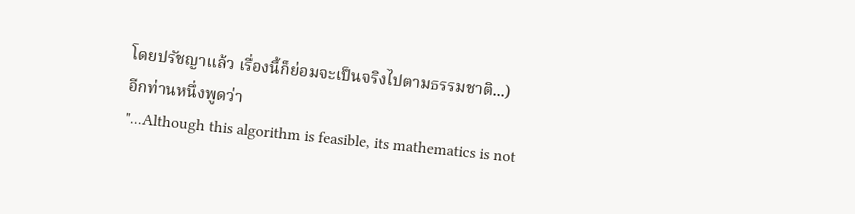โดยปรัชญาแล้ว เรื่องนี้ก็ย่อมจะเป็นจริงไปตามธรรมชาติ...)
อีกท่านหนึ่งพูดว่า
"...Although this algorithm is feasible, its mathematics is not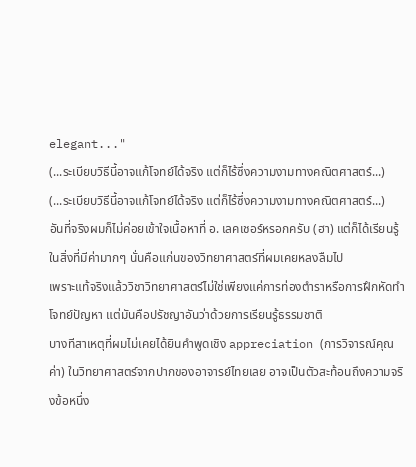elegant..."
(...ระเบียบวิธีนี้อาจแก้โจทย์ได้จริง แต่ก็ไร้ซึ่งความงามทางคณิตศาสตร์...)
(...ระเบียบวิธีนี้อาจแก้โจทย์ได้จริง แต่ก็ไร้ซึ่งความงามทางคณิตศาสตร์...)
อันที่จริงผมก็ไม่ค่อยเข้าใจเนื้อหาที่ อ. เลคเชอร์หรอกครับ (ฮา) แต่ก็ได้เรียนรู้ในสิ่งที่มีค่ามากๆ นั่นคือแก่นของวิทยาศาสตร์ที่ผมเคยหลงลืมไป
เพราะแท้จริงแล้ววิชาวิทยาศาสตร์ไม่ใช่เพียงแค่การท่องตำราหรือการฝึกหัดทำโจทย์ปัญหา แต่มันคือปรัชญาอันว่าด้วยการเรียนรู้ธรรมชาติ
บางทีสาเหตุที่ผมไม่เคยได้ยินคำพูดเชิง appreciation (การวิจารณ์คุณค่า) ในวิทยาศาสตร์จากปากของอาจารย์ไทยเลย อาจเป็นตัวสะท้อนถึงความจริงข้อหนึ่ง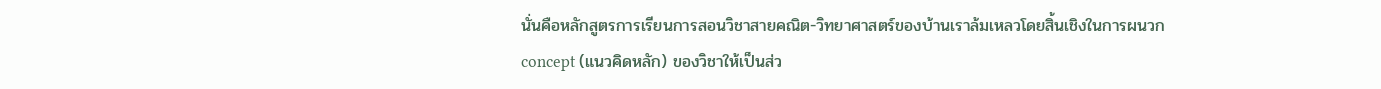นั่นคือหลักสูตรการเรียนการสอนวิชาสายคณิต-วิทยาศาสตร์ของบ้านเราล้มเหลวโดยสิ้นเชิงในการผนวก concept (แนวคิดหลัก) ของวิชาให้เป็นส่ว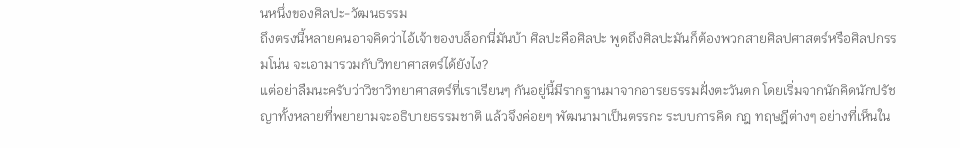นหนึ่งของศิลปะ-วัฒนธรรม
ถึงตรงนี้หลายคนอาจคิดว่าไอ้เจ้าของบล็อกนี่มันบ้า ศิลปะคือศิลปะ พูดถึงศิลปะมันก็ต้องพวกสายศิลปศาสตร์หรือศิลปกรรมโน่น จะเอามารวมกับวิทยาศาสตร์ได้ยังไง?
แต่อย่าลืมนะครับว่าวิชาวิทยาศาสตร์ที่เราเรียนๆ กันอยู่นี้มีรากฐานมาจากอารยธรรมฝั่งตะวันตก โดยเริ่มจากนักคิดนักปรัชญาทั้งหลายที่พยายามจะอธิบายธรรมชาติ แล้วจึงค่อยๆ พัฒนามาเป็นตรรกะ ระบบการคิด กฎ ทฤษฎีต่างๆ อย่างที่เห็นใน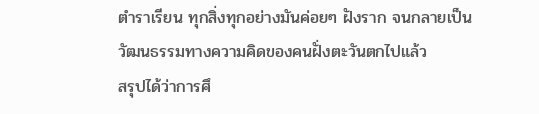ตำราเรียน ทุกสิ่งทุกอย่างมันค่อยๆ ฝังราก จนกลายเป็นวัฒนธรรมทางความคิดของคนฝั่งตะวันตกไปแล้ว
สรุปได้ว่าการศึ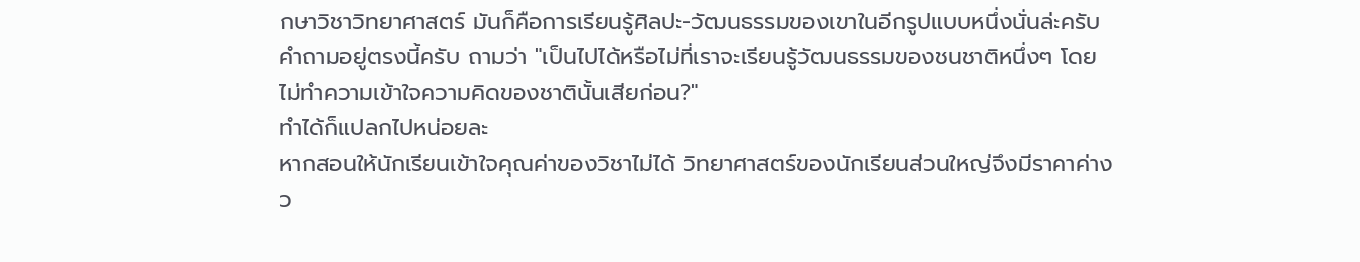กษาวิชาวิทยาศาสตร์ มันก็คือการเรียนรู้ศิลปะ-วัฒนธรรมของเขาในอีกรูปแบบหนึ่งนั่นล่ะครับ
คำถามอยู่ตรงนี้ครับ ถามว่า "เป็นไปได้หรือไม่ที่เราจะเรียนรู้วัฒนธรรมของชนชาติหนึ่งๆ โดยไม่ทำความเข้าใจความคิดของชาตินั้นเสียก่อน?"
ทำได้ก็แปลกไปหน่อยละ
หากสอนให้นักเรียนเข้าใจคุณค่าของวิชาไม่ได้ วิทยาศาสตร์ของนักเรียนส่วนใหญ่จึงมีราคาค่างว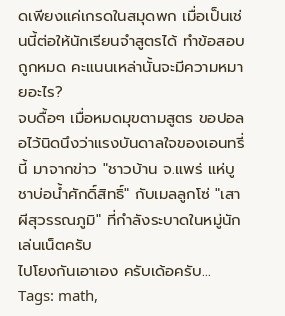ดเพียงแค่เกรดในสมุดพก เมื่อเป็นเช่นนี้ต่อให้นักเรียนจำสูตรได้ ทำข้อสอบถูกหมด คะแนนเหล่านั้นจะมีความหมายอะไร?
จบดื้อๆ เมื่อหมดมุขตามสูตร ขอปอลอไว้นิดนึงว่าแรงบันดาลใจของเอนทรี่นี้ มาจากข่าว "ชาวบ้าน จ.แพร่ แห่บูชาบ่อน้ำศักดิ์สิทธิ์" กับเมลลูกโซ่ "เสาผีสุวรรณภูมิ" ที่กำลังระบาดในหมู่นักเล่นเน็ตครับ
ไปโยงกันเอาเอง ครับเด้อครับ...
Tags: math,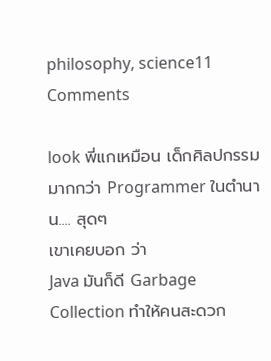philosophy, science11 Comments

look พี่แกเหมือน เด็กศิลปกรรม มากกว่า Programmer ในตำนาน.... สุดๆ
เขาเคยบอก ว่า
Java มันก็ดี Garbage Collection ทำให้คนสะดวก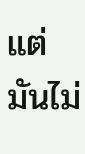แต่มันไม่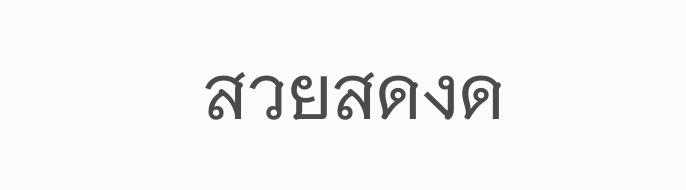สวยสดงด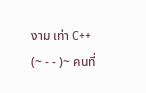งาม เท่า C++
(~ - - )~ คนที่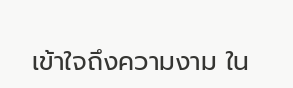เข้าใจถึงความงาม ใน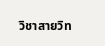วิชาสายวิท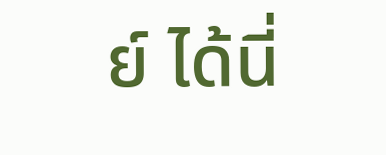ย์ ได้นี่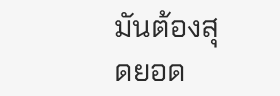มันต้องสุดยอด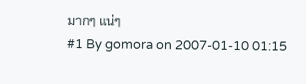มากๆ แน่ๆ
#1 By gomora on 2007-01-10 01:15